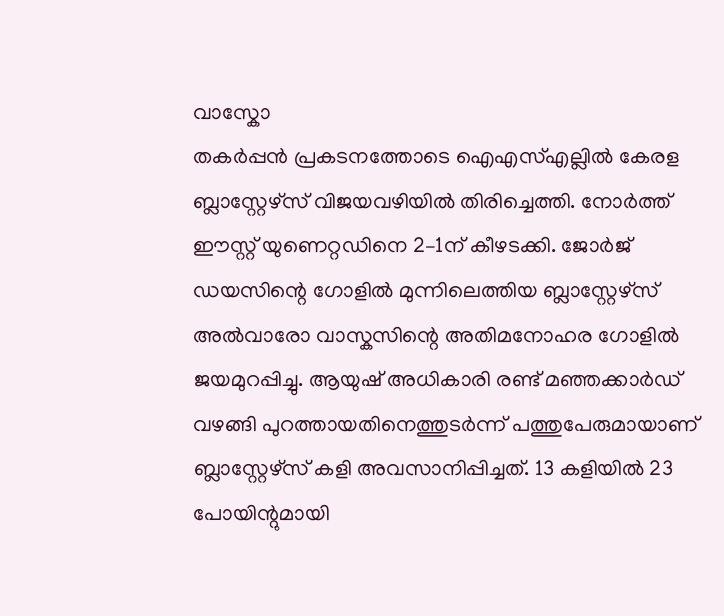വാസ്കോ
തകർപ്പൻ പ്രകടനത്തോടെ ഐഎസ്എല്ലിൽ കേരള ബ്ലാസ്റ്റേഴ്സ് വിജയവഴിയിൽ തിരിച്ചെത്തി. നോർത്ത് ഈസ്റ്റ് യുണെറ്റഡിനെ 2–1ന് കീഴടക്കി. ജോർജ് ഡയസിന്റെ ഗോളിൽ മുന്നിലെത്തിയ ബ്ലാസ്റ്റേഴ്സ് അൽവാരോ വാസ്കസിന്റെ അതിമനോഹര ഗോളിൽ ജയമുറപ്പിച്ചു. ആയുഷ് അധികാരി രണ്ട് മഞ്ഞക്കാർഡ് വഴങ്ങി പുറത്തായതിനെത്തുടർന്ന് പത്തുപേരുമായാണ് ബ്ലാസ്റ്റേഴ്സ് കളി അവസാനിപ്പിച്ചത്. 13 കളിയിൽ 23 പോയിന്റുമായി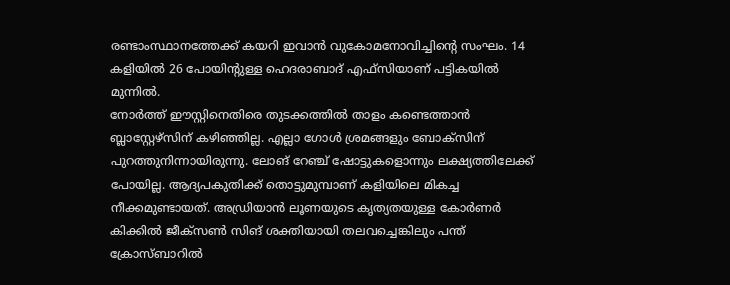രണ്ടാംസ്ഥാനത്തേക്ക് കയറി ഇവാൻ വുകോമനോവിച്ചിന്റെ സംഘം. 14 കളിയിൽ 26 പോയിന്റുള്ള ഹെദരാബാദ് എഫ്സിയാണ് പട്ടികയിൽ മുന്നിൽ.
നോർത്ത് ഈസ്റ്റിനെതിരെ തുടക്കത്തിൽ താളം കണ്ടെത്താൻ ബ്ലാസ്റ്റേഴ്സിന് കഴിഞ്ഞില്ല. എല്ലാ ഗോൾ ശ്രമങ്ങളും ബോക്സിന് പുറത്തുനിന്നായിരുന്നു. ലോങ് റേഞ്ച് ഷോട്ടുകളൊന്നും ലക്ഷ്യത്തിലേക്ക് പോയില്ല. ആദ്യപകുതിക്ക് തൊട്ടുമുമ്പാണ് കളിയിലെ മികച്ച നീക്കമുണ്ടായത്. അഡ്രിയാൻ ലൂണയുടെ കൃത്യതയുള്ള കോർണർ കിക്കിൽ ജീക്സൺ സിങ് ശക്തിയായി തലവച്ചെങ്കിലും പന്ത് ക്രോസ്ബാറിൽ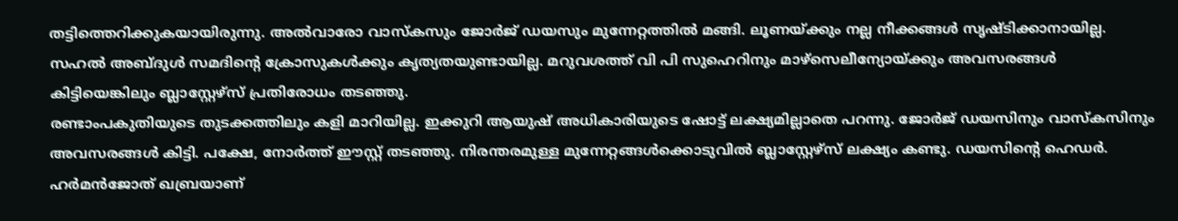തട്ടിത്തെറിക്കുകയായിരുന്നു. അൽവാരോ വാസ്കസും ജോർജ് ഡയസും മുന്നേറ്റത്തിൽ മങ്ങി. ലൂണയ്ക്കും നല്ല നീക്കങ്ങൾ സൃഷ്ടിക്കാനായില്ല. സഹൽ അബ്ദുൾ സമദിന്റെ ക്രോസുകൾക്കും കൃത്യതയുണ്ടായില്ല. മറുവശത്ത് വി പി സുഹെറിനും മാഴ്സെലീന്യോയ്ക്കും അവസരങ്ങൾ കിട്ടിയെങ്കിലും ബ്ലാസ്റ്റേഴ്സ് പ്രതിരോധം തടഞ്ഞു.
രണ്ടാംപകുതിയുടെ തുടക്കത്തിലും കളി മാറിയില്ല. ഇക്കുറി ആയുഷ് അധികാരിയുടെ ഷോട്ട് ലക്ഷ്യമില്ലാതെ പറന്നു. ജോർജ് ഡയസിനും വാസ്കസിനും അവസരങ്ങൾ കിട്ടി. പക്ഷേ, നോർത്ത് ഈസ്റ്റ് തടഞ്ഞു. നിരന്തരമുള്ള മുന്നേറ്റങ്ങൾക്കൊടുവിൽ ബ്ലാസ്റ്റേഴ്സ് ലക്ഷ്യം കണ്ടു. ഡയസിന്റെ ഹെഡർ. ഹർമൻജോത് ഖബ്രയാണ്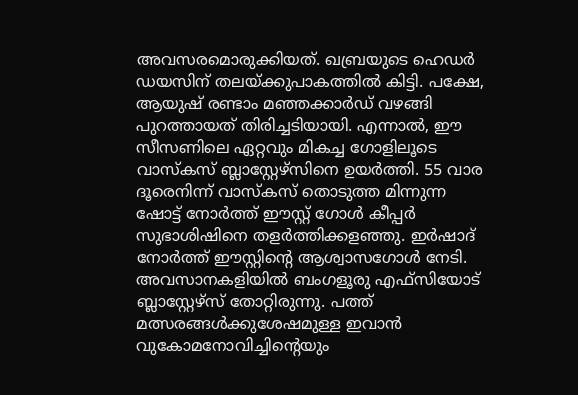അവസരമൊരുക്കിയത്. ഖബ്രയുടെ ഹെഡർ ഡയസിന് തലയ്ക്കുപാകത്തിൽ കിട്ടി. പക്ഷേ, ആയുഷ് രണ്ടാം മഞ്ഞക്കാർഡ് വഴങ്ങി പുറത്തായത് തിരിച്ചടിയായി. എന്നാൽ, ഈ സീസണിലെ ഏറ്റവും മികച്ച ഗോളിലൂടെ വാസ്കസ് ബ്ലാസ്റ്റേഴ്സിനെ ഉയർത്തി. 55 വാര ദൂരെനിന്ന് വാസ്കസ് തൊടുത്ത മിന്നുന്ന ഷോട്ട് നോർത്ത് ഈസ്റ്റ് ഗോൾ കീപ്പർ സുഭാശിഷിനെ തളർത്തിക്കളഞ്ഞു. ഇർഷാദ് നോർത്ത് ഈസ്റ്റിന്റെ ആശ്വാസഗോൾ നേടി.
അവസാനകളിയിൽ ബംഗളൂരു എഫ്സിയോട് ബ്ലാസ്റ്റേഴ്സ് തോറ്റിരുന്നു. പത്ത് മത്സരങ്ങൾക്കുശേഷമുള്ള ഇവാൻ വുകോമനോവിച്ചിന്റെയും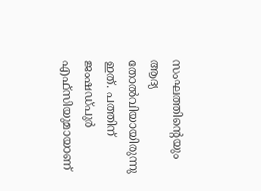സംഘത്തിന്റെയും ആദ്യ തോൽവിയായിരുന്നു ഇത്. പത്തിന് ജംഷഡ്പുർ എഫ്സിയുമായാണ്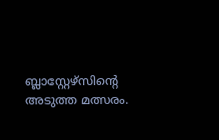ബ്ലാസ്റ്റേഴ്സിന്റെ അടുത്ത മത്സരം.